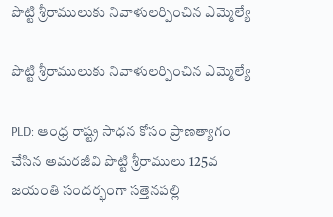పొట్టి శ్రీరాములుకు నివాళులర్పించిన ఎమ్మెల్యే

పొట్టి శ్రీరాములుకు నివాళులర్పించిన ఎమ్మెల్యే

PLD: ఆంధ్ర రాష్ట్ర సాధన కోసం ప్రాణత్యాగం చేసిన అమరజీవి పొట్టి శ్రీరాములు 125వ జయంతి సందర్భంగా సత్తెనపల్లి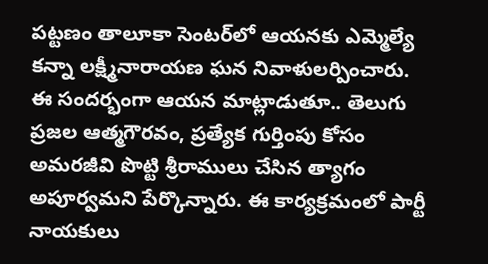పట్టణం తాలూకా సెంటర్‌లో ఆయనకు ఎమ్మెల్యే కన్నా లక్ష్మీనారాయణ ఘన నివాళులర్పించారు. ఈ సందర్భంగా ఆయన మాట్లాడుతూ.. తెలుగు ప్రజల ఆత్మగౌరవం, ప్రత్యేక గుర్తింపు కోసం అమరజీవి పొట్టి శ్రీరాములు చేసిన త్యాగం అపూర్వమని పేర్కొన్నారు. ఈ కార్యక్రమంలో పార్టీ నాయకులు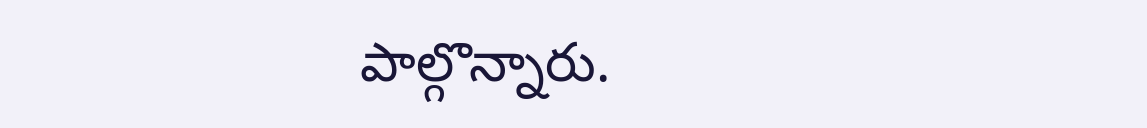పాల్గొన్నారు.